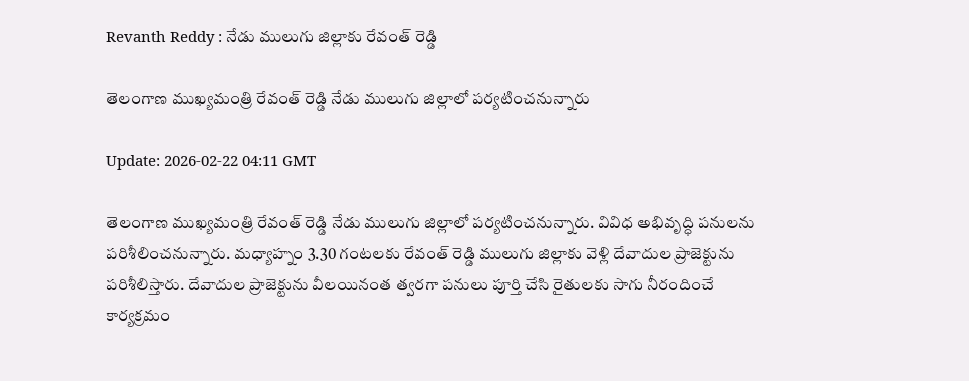Revanth Reddy : నేడు ములుగు జిల్లాకు రేవంత్ రెడ్డి

తెలంగాణ ముఖ్యమంత్రి రేవంత్ రెడ్డి నేడు ములుగు జిల్లాలో పర్యటించనున్నారు

Update: 2026-02-22 04:11 GMT

తెలంగాణ ముఖ్యమంత్రి రేవంత్ రెడ్డి నేడు ములుగు జిల్లాలో పర్యటించనున్నారు. వివిధ అభివృద్ధి పనులను పరిశీలించనున్నారు. మధ్యాహ్నం 3.30 గంటలకు రేవంత్ రెడ్డి ములుగు జిల్లాకు వెళ్లి దేవాదుల ప్రాజెక్టును పరిశీలిస్తారు. దేవాదుల ప్రాజెక్టును వీలయినంత త్వరగా పనులు పూర్తి చేసి రైతులకు సాగు నీరందించే కార్యక్రమం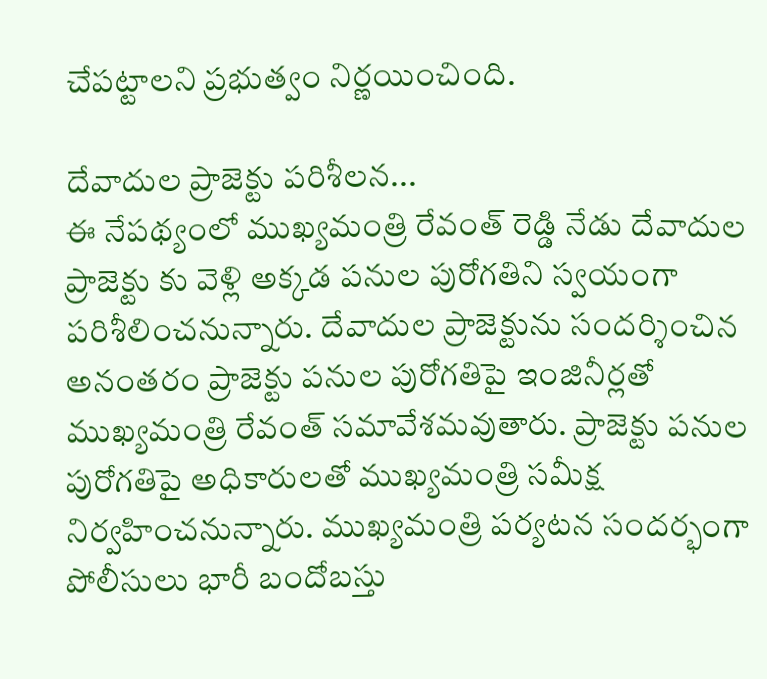చేపట్టాలని ప్రభుత్వం నిర్ణయించింది.

దేవాదుల ప్రాజెక్టు పరిశీలన...
ఈ నేపథ్యంలో ముఖ్యమంత్రి రేవంత్ రెడ్డి నేడు దేవాదుల ప్రాజెక్టు కు వెళ్లి అక్కడ పనుల పురోగతిని స్వయంగా పరిశీలించనున్నారు. దేవాదుల ప్రాజెక్టును సందర్శించిన అనంతరం ప్రాజెక్టు పనుల పురోగతిపై ఇంజినీర్లతో ముఖ్యమంత్రి రేవంత్ సమావేశమవుతారు. ప్రాజెక్టు పనుల పురోగతిపై అధికారులతో ముఖ్యమంత్రి సమీక్ష నిర్వహించనున్నారు. ముఖ్యమంత్రి పర్యటన సందర్భంగా పోలీసులు భారీ బందోబస్తు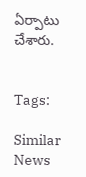ఏర్పాటు చేశారు.


Tags:

Similar News